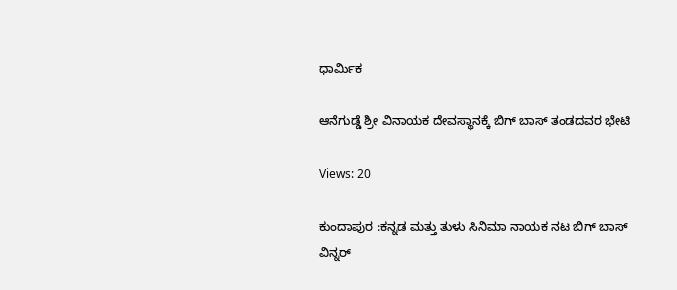ಧಾರ್ಮಿಕ

ಆನೆಗುಡ್ಡೆ ಶ್ರೀ ವಿನಾಯಕ ದೇವಸ್ಥಾನಕ್ಕೆ ಬಿಗ್ ಬಾಸ್ ತಂಡದವರ ಭೇಟಿ

Views: 20

ಕುಂದಾಪುರ :ಕನ್ನಡ ಮತ್ತು ತುಳು ಸಿನಿಮಾ ನಾಯಕ ನಟ ಬಿಗ್ ಬಾಸ್ ವಿನ್ನರ್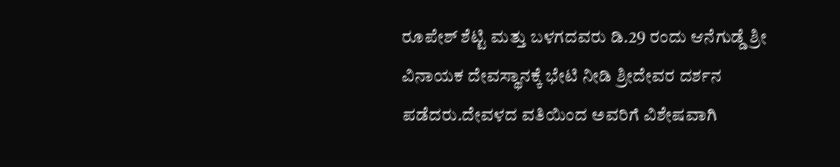ರೂಪೇಶ್ ಶೆಟ್ಟಿ ಮತ್ತು ಬಳಗದವರು ಡಿ.29 ರಂದು ಆನೆಗುಡ್ಡೆ ಶ್ರೀ ವಿನಾಯಕ ದೇವಸ್ಥಾನಕ್ಕೆ ಭೇಟಿ ನೀಡಿ ಶ್ರೀದೇವರ ದರ್ಶನ ಪಡೆದರು.ದೇವಳದ ವತಿಯಿಂದ ಅವರಿಗೆ ವಿಶೇಷವಾಗಿ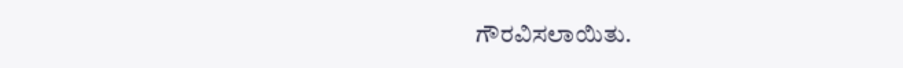ಗೌರವಿಸಲಾಯಿತು.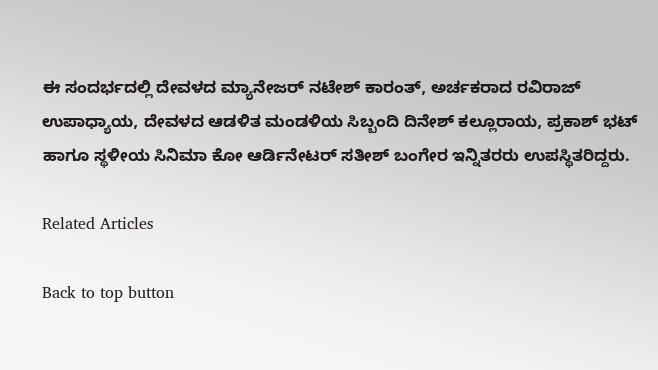ಈ ಸಂದರ್ಭದಲ್ಲಿ ದೇವಳದ ಮ್ಯಾನೇಜರ್ ನಟೇಶ್ ಕಾರಂತ್, ಅರ್ಚಕರಾದ ರವಿರಾಜ್ ಉಪಾಧ್ಯಾಯ, ದೇವಳದ ಆಡಳಿತ ಮಂಡಳಿಯ ಸಿಬ್ಬಂದಿ ದಿನೇಶ್ ಕಲ್ಲೂರಾಯ, ಪ್ರಕಾಶ್ ಭಟ್ ಹಾಗೂ ಸ್ಥಳೀಯ ಸಿನಿಮಾ ಕೋ ಆರ್ಡಿನೇಟರ್ ಸತೀಶ್ ಬಂಗೇರ ಇನ್ನಿತರರು ಉಪಸ್ಥಿತರಿದ್ದರು.

Related Articles

Back to top button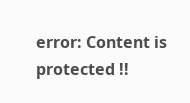error: Content is protected !!